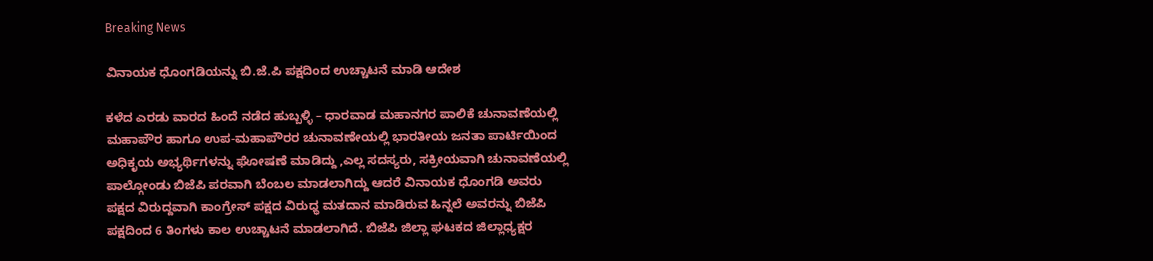Breaking News

ವಿನಾಯಕ ಧೊಂಗಡಿಯನ್ನು ಬಿ.ಜೆ.ಪಿ ಪಕ್ಷದಿಂದ ಉಚ್ಚಾಟನೆ ಮಾಡಿ ಆದೇಶ

ಕಳೆದ ಎರಡು ವಾರದ ಹಿಂದೆ ನಡೆದ ಹುಬ್ಬಳ್ಳಿ – ಧಾರವಾಡ ಮಹಾನಗರ ಪಾಲಿಕೆ ಚುನಾವಣೆಯಲ್ಲಿ ಮಹಾಪೌರ ಹಾಗೂ ಉಪ-ಮಹಾಪೌರರ ಚುನಾವಣೇಯಲ್ಲಿ ಭಾರತೀಯ ಜನತಾ ಪಾರ್ಟಿಯಿಂದ ಅಧಿಕೃಯ ಅಭ್ಯರ್ಥಿಗಳನ್ನು ಘೋಷಣೆ ಮಾಡಿದ್ದು ,ಎಲ್ಲ ಸದಸ್ಯರು, ಸಕ್ರೀಯವಾಗಿ ಚುನಾವಣೆಯಲ್ಲಿ ಪಾಲ್ಗೋಂಡು ಬಿಜೆಪಿ ಪರವಾಗಿ ಬೆಂಬಲ ಮಾಡಲಾಗಿದ್ದು ಆದರೆ ವಿನಾಯಕ ಧೊಂಗಡಿ ಅವರು ಪಕ್ಷದ ವಿರುದ್ದವಾಗಿ ಕಾಂಗ್ರೇಸ್‌ ಪಕ್ಷದ ವಿರುಧ್ಧ ಮತದಾನ ಮಾಡಿರುವ ಹಿನ್ನಲೆ ಅವರನ್ನು ಬಿಜೆಪಿ ಪಕ್ಷದಿಂದ 6 ತಿಂಗಳು ಕಾಲ ಉಚ್ಚಾಟನೆ ಮಾಡಲಾಗಿದೆ. ಬಿಜೆಪಿ ಜಿಲ್ಲಾ ಘಟಕದ ಜಿಲ್ಲಾಧ್ಯಕ್ಷರ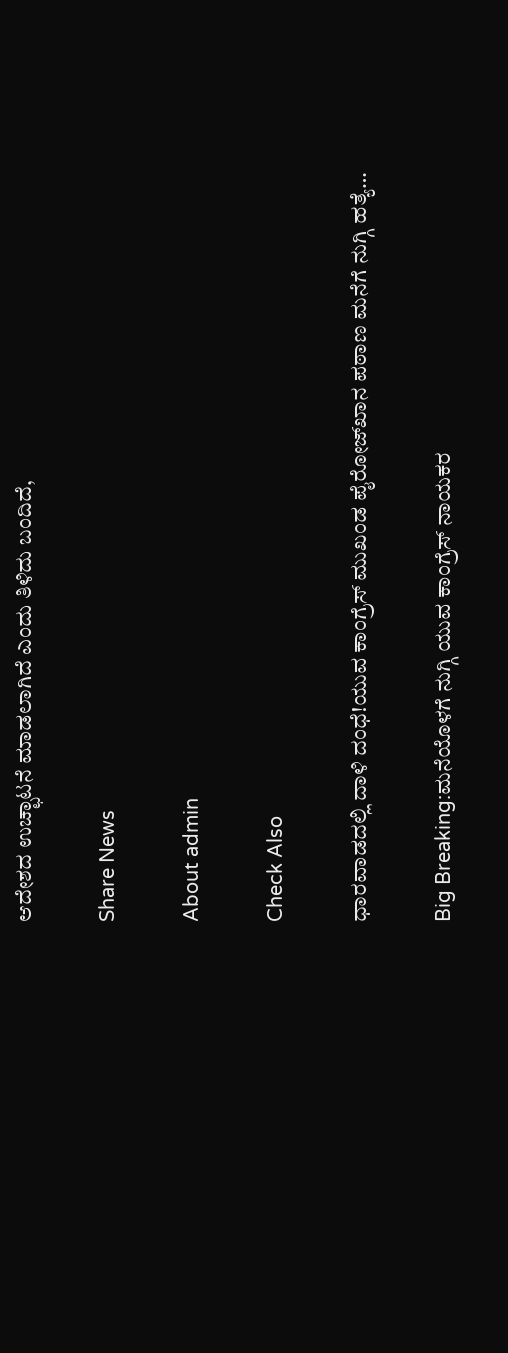ಆದೇಶದ ಉಚ್ಛಾಟನೆ ಮಾಡಲಾಗಿದೆ ಎಂದು ತಿಳಿದು ಬಂದಿದೆ,

Share News

About admin

Check Also

ಧಾರವಾಡದಲ್ಲಿ ದಾಳಿ ದಂಧೆ!ಯುವ ಕಾಂಗ್ರೆಸ್ ಮುಖಂಡ ಪೈರೋಜ್‌ಖಾನ ಪಠಾಣ ಮನೆಗೆ ನುಗ್ಗಿ ಹತ್ಯೆ…

Big Breaking:ಮನೆಯೊಳಗೆ ನುಗ್ಗಿ ಯುವ ಕಾಂಗ್ರೆಸ್ ನಾಯಕರ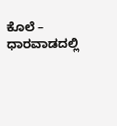ಕೊಲೆ – ಧಾರವಾಡದಲ್ಲಿ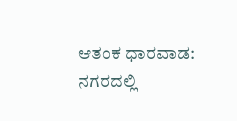ಆತಂಕ ಧಾರವಾಡ: ನಗರದಲ್ಲಿ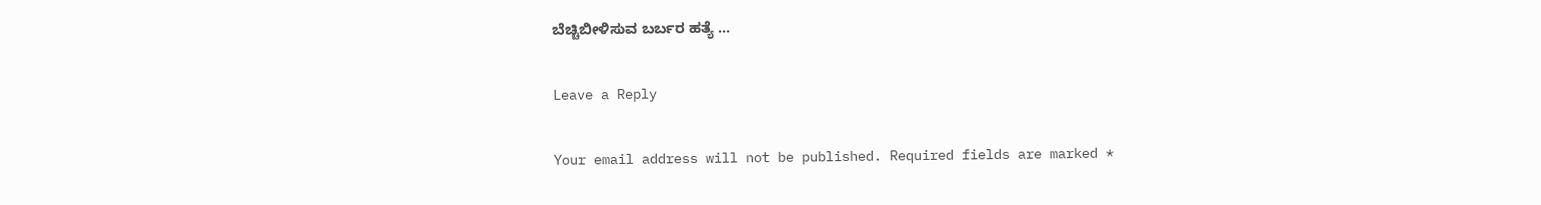ಬೆಚ್ಚಿಬೀಳಿಸುವ ಬರ್ಬರ ಹತ್ಯೆ …

Leave a Reply

Your email address will not be published. Required fields are marked *